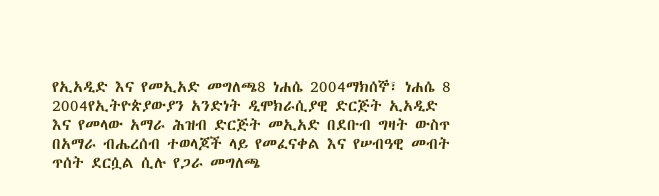የኢአዲድ እና የመኢአድ መግለጫ8 ነሐሴ 2004ማክሰኞ፣ ነሐሴ 8 2004የኢትዮጵያውያን አንድነት ዲሞክራሲያዊ ድርጅት ኢአዲድ እና የመላው አማራ ሕዝብ ድርጅት መኢአድ በደቡብ ግዛት ውስጥ በአማራ ብሔረሰብ ተወላጆች ላይ የመፈናቀል እና የሠብዓዊ መብት ጥሰት ደርሷል ሲሉ የጋራ መግለጫ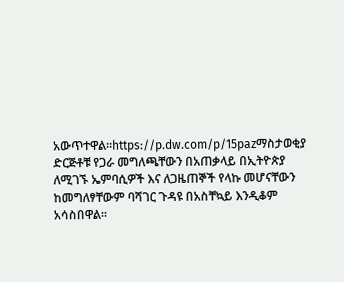አውጥተዋል።https://p.dw.com/p/15pazማስታወቂያ ድርጅቶቹ የጋራ መግለጫቸውን በአጠቃላይ በኢትዮጵያ ለሚገኙ ኤምባሲዎች እና ለጋዜጠኞች የላኩ መሆናቸውን ከመግለፃቸውም ባሻገር ጉዳዩ በአስቸኳይ እንዲቆም አሳስበዋል።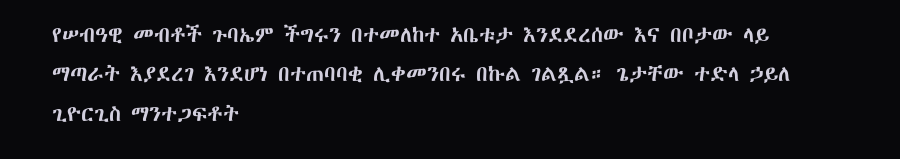የሠብዓዊ መብቶች ጉባኤም ችግሩን በተመለከተ አቤቱታ እንደደረሰው እና በቦታው ላይ ማጣራት እያደረገ እንደሆነ በተጠባባቂ ሊቀመንበሩ በኩል ገልጿል። ጌታቸው ተድላ ኃይለ ጊዮርጊስ ማንተጋፍቶት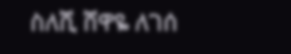ስለሺ ሸዋዬ ለገሰ